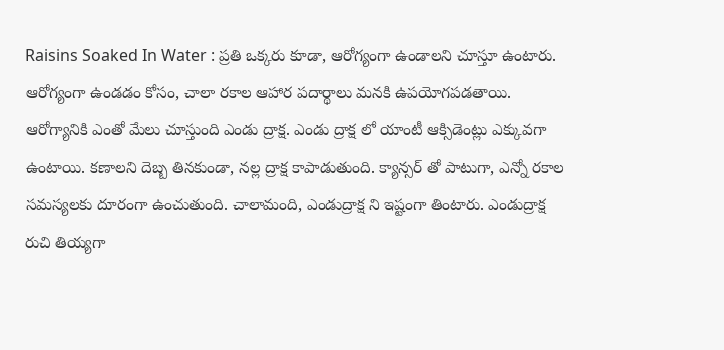Raisins Soaked In Water : ప్రతి ఒక్కరు కూడా, ఆరోగ్యంగా ఉండాలని చూస్తూ ఉంటారు. ఆరోగ్యంగా ఉండడం కోసం, చాలా రకాల ఆహార పదార్థాలు మనకి ఉపయోగపడతాయి. ఆరోగ్యానికి ఎంతో మేలు చూస్తుంది ఎండు ద్రాక్ష. ఎండు ద్రాక్ష లో యాంటీ ఆక్సిడెంట్లు ఎక్కువగా ఉంటాయి. కణాలని దెబ్బ తినకుండా, నల్ల ద్రాక్ష కాపాడుతుంది. క్యాన్సర్ తో పాటుగా, ఎన్నో రకాల సమస్యలకు దూరంగా ఉంచుతుంది. చాలామంది, ఎండుద్రాక్ష ని ఇష్టంగా తింటారు. ఎండుద్రాక్ష రుచి తియ్యగా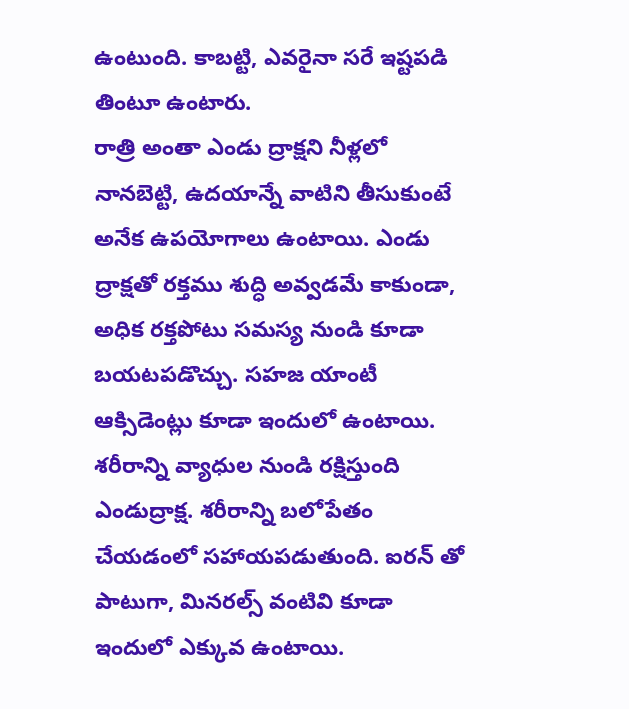ఉంటుంది. కాబట్టి, ఎవరైనా సరే ఇష్టపడి తింటూ ఉంటారు.
రాత్రి అంతా ఎండు ద్రాక్షని నీళ్లలో నానబెట్టి, ఉదయాన్నే వాటిని తీసుకుంటే అనేక ఉపయోగాలు ఉంటాయి. ఎండు ద్రాక్షతో రక్తము శుద్ధి అవ్వడమే కాకుండా, అధిక రక్తపోటు సమస్య నుండి కూడా బయటపడొచ్చు. సహజ యాంటీ ఆక్సిడెంట్లు కూడా ఇందులో ఉంటాయి. శరీరాన్ని వ్యాధుల నుండి రక్షిస్తుంది ఎండుద్రాక్ష. శరీరాన్ని బలోపేతం చేయడంలో సహాయపడుతుంది. ఐరన్ తో పాటుగా, మినరల్స్ వంటివి కూడా ఇందులో ఎక్కువ ఉంటాయి.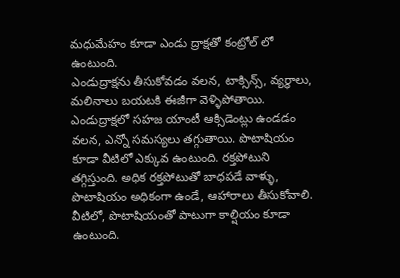మధుమేహం కూడా ఎండు ద్రాక్షతో కంట్రోల్ లో ఉంటుంది.
ఎండుద్రాక్షను తీసుకోవడం వలన, టాక్సిన్స్, వ్యర్ధాలు, మలినాలు బయటకి ఈజీగా వెళ్ళిపోతాయి. ఎండుద్రాక్షలో సహజ యాంటీ ఆక్సిడెంట్లు ఉండడం వలన, ఎన్నో సమస్యలు తగ్గుతాయి. పొటాషియం కూడా వీటిలో ఎక్కువ ఉంటుంది. రక్తపోటుని తగ్గిస్తుంది. అధిక రక్తపోటుతో బాధపడే వాళ్ళు, పొటాషియం అధికంగా ఉండే, ఆహారాలు తీసుకోవాలి. వీటిలో, పొటాషియంతో పాటుగా కాల్షియం కూడా ఉంటుంది.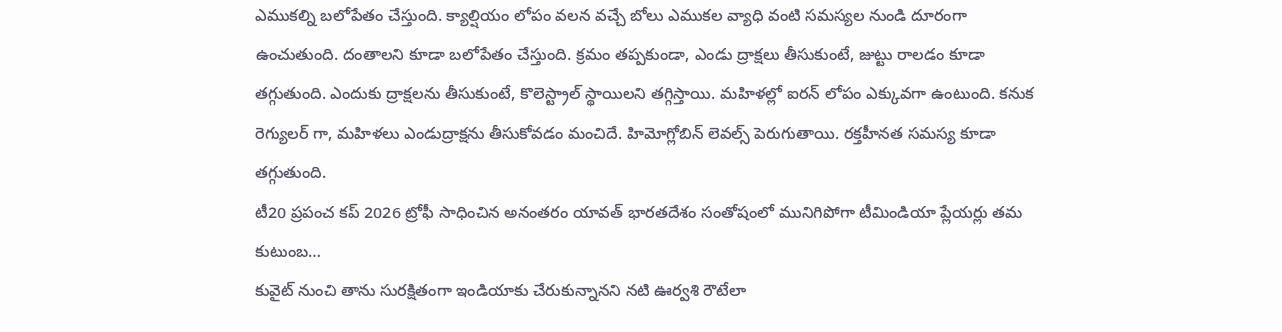ఎముకల్ని బలోపేతం చేస్తుంది. క్యాల్షియం లోపం వలన వచ్చే బోలు ఎముకల వ్యాధి వంటి సమస్యల నుండి దూరంగా ఉంచుతుంది. దంతాలని కూడా బలోపేతం చేస్తుంది. క్రమం తప్పకుండా, ఎండు ద్రాక్షలు తీసుకుంటే, జుట్టు రాలడం కూడా తగ్గుతుంది. ఎందుకు ద్రాక్షలను తీసుకుంటే, కొలెస్ట్రాల్ స్థాయిలని తగ్గిస్తాయి. మహిళల్లో ఐరన్ లోపం ఎక్కువగా ఉంటుంది. కనుక రెగ్యులర్ గా, మహిళలు ఎండుద్రాక్షను తీసుకోవడం మంచిదే. హిమోగ్లోబిన్ లెవల్స్ పెరుగుతాయి. రక్తహీనత సమస్య కూడా తగ్గుతుంది.
టీ20 ప్రపంచ కప్ 2026 ట్రోఫీ సాధించిన అనంతరం యావత్ భారతదేశం సంతోషంలో మునిగిపోగా టీమిండియా ప్లేయర్లు తమ కుటుంబ…
కువైట్ నుంచి తాను సురక్షితంగా ఇండియాకు చేరుకున్నానని నటి ఊర్వశి రౌటేలా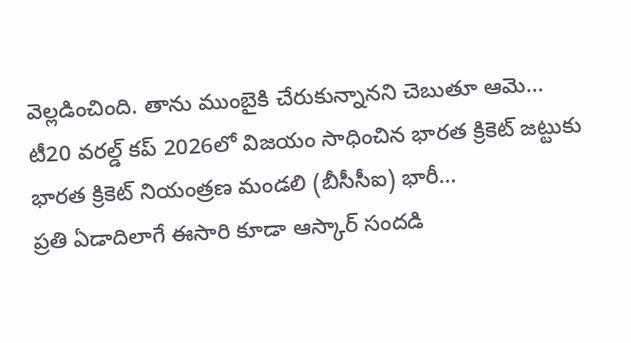వెల్లడించింది. తాను ముంబైకి చేరుకున్నానని చెబుతూ ఆమె…
టీ20 వరల్డ్ కప్ 2026లో విజయం సాధించిన భారత క్రికెట్ జట్టుకు భారత క్రికెట్ నియంత్రణ మండలి (బీసీసీఐ) భారీ…
ప్రతి ఏడాదిలాగే ఈసారి కూడా ఆస్కార్ సందడి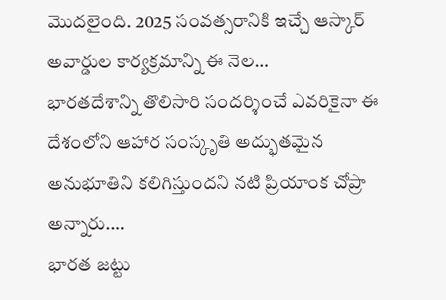మొదలైంది. 2025 సంవత్సరానికి ఇచ్చే ఆస్కార్ అవార్డుల కార్యక్రమాన్ని ఈ నెల…
భారతదేశాన్ని తొలిసారి సందర్శించే ఎవరికైనా ఈ దేశంలోని ఆహార సంస్కృతి అద్భుతమైన అనుభూతిని కలిగిస్తుందని నటి ప్రియాంక చోప్రా అన్నారు.…
భారత జట్టు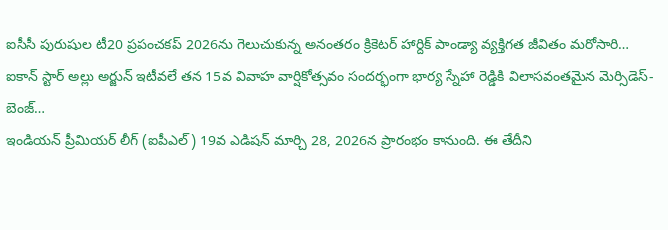ఐసీసీ పురుషుల టీ20 ప్రపంచకప్ 2026ను గెలుచుకున్న అనంతరం క్రికెటర్ హార్దిక్ పాండ్యా వ్యక్తిగత జీవితం మరోసారి…
ఐకాన్ స్టార్ అల్లు అర్జున్ ఇటీవలే తన 15వ వివాహ వార్షికోత్సవం సందర్భంగా భార్య స్నేహా రెడ్డికి విలాసవంతమైన మెర్సిడెస్-బెంజ్…
ఇండియన్ ప్రీమియర్ లీగ్ (ఐపీఎల్) 19వ ఎడిషన్ మార్చి 28, 2026న ప్రారంభం కానుంది. ఈ తేదీని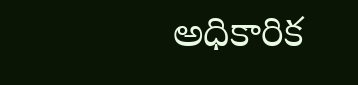అధికారిక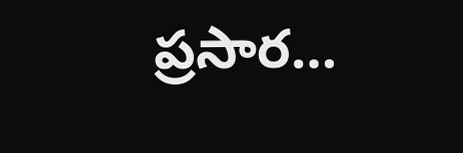ప్రసార…